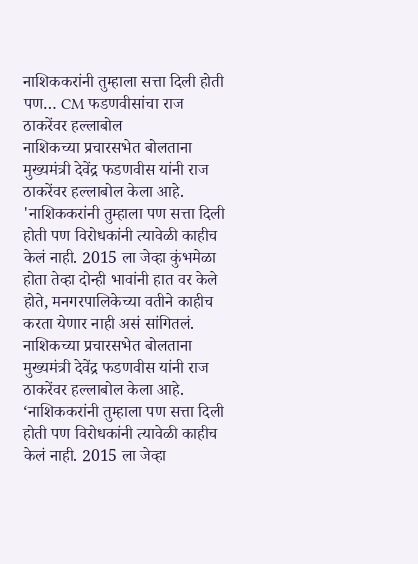नाशिककरांनी तुम्हाला सत्ता दिली होती पण… CM फडणवीसांचा राज ठाकरेंवर हल्लाबोल
नाशिकच्या प्रचारसभेत बोलताना मुख्यमंत्री देवेंद्र फडणवीस यांनी राज ठाकरेंवर हल्लाबोल केला आहे. 'नाशिककरांनी तुम्हाला पण सत्ता दिली होती पण विरोधकांनी त्यावेळी काहीच केलं नाही. 2015 ला जेव्हा कुंभमेळा होता तेव्हा दोन्ही भावांनी हात वर केले होते, मनगरपालिकेच्या वतीने काहीच करता येणार नाही असं सांगितलं.
नाशिकच्या प्रचारसभेत बोलताना मुख्यमंत्री देवेंद्र फडणवीस यांनी राज ठाकरेंवर हल्लाबोल केला आहे. ‘नाशिककरांनी तुम्हाला पण सत्ता दिली होती पण विरोधकांनी त्यावेळी काहीच केलं नाही. 2015 ला जेव्हा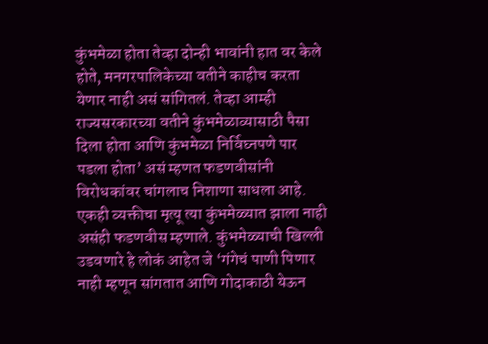कुंभमेळा होता तेव्हा दोन्ही भावांनी हात वर केले होते, मनगरपालिकेच्या वतीने काहीच करता येणार नाही असं सांगितलं. तेव्हा आम्ही राज्यसरकारच्या वतीने कुंभमेळाव्यासाठी पैसा दिला होता आणि कुंभमेळा निर्विघ्नपणे पार पडला होता’ असं म्हणत फडणवीसांनी विरोधकांवर चांगलाच निशाणा साधला आहे. एकही व्यक्तीचा मृत्यू त्या कुंभमेळ्यात झाला नाही असंही फडणवीस म्हणाले. कुंभमेळ्याची खिल्ली उडवणारे हे लोकं आहेत जे ‘गंगेचं पाणी पिणार नाही म्हणून सांगतात आणि गोदाकाठी येऊन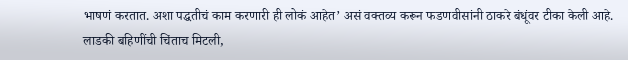भाषणं करतात. अशा पद्धतीचं काम करणारी ही लोकं आहेत’ असं वक्तव्य करून फडणवीसांनी ठाकरे बंधूंवर टीका केली आहे.
लाडकी बहिणींची चिंताच मिटली,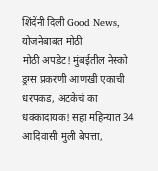शिंदेंनी दिली Good News, योजनेबाबत मोठी
मोठी अपडेट! मुंबईतील नेस्को ड्रग्स प्रकरणी आणखी एकाची धरपकड, अटकेचं का
धक्कादायक! सहा महिन्यात 34 आदिवासी मुली बेपत्ता,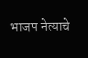भाजप नेत्याचे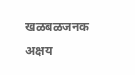खळबळजनक
अक्षय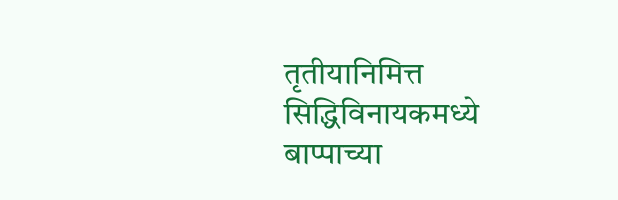तृतीयानिमित्त सिद्धिविनायकमध्ये बाप्पाच्या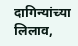दागिन्यांच्या लिलाव,